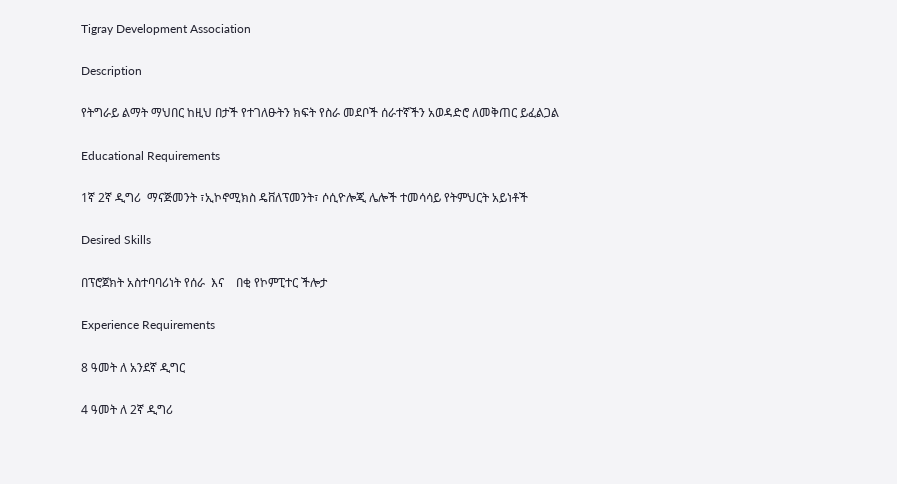Tigray Development Association

Description

የትግራይ ልማት ማህበር ከዚህ በታች የተገለፁትን ክፍት የስራ መደቦች ሰራተኛችን አወዳድሮ ለመቅጠር ይፈልጋል

Educational Requirements

1ኛ 2ኛ ዲግሪ  ማናጅመንት ፣ኢኮኖሚክስ ዴቨለፕመንት፣ ሶሲዮሎጂ ሌሎች ተመሳሳይ የትምህርት አይነቶች

Desired Skills

በፕሮጀክት አስተባባሪነት የሰራ  እና    በቂ የኮምፒተር ችሎታ

Experience Requirements

8 ዓመት ለ አንደኛ ዲግር

4 ዓመት ለ 2ኛ ዲግሪ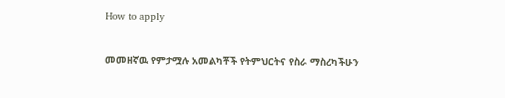How to apply

መመዘኛዉ የምታሟሉ አመልካቾች የትምህርትና የስራ ማስረካችሁን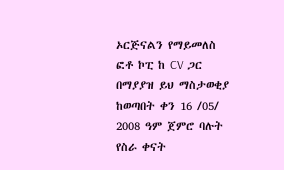ኦርጅናልን የማይመለስ ፎቶ ኮፒ ከ CV ጋር በማያያዝ ይህ ማስታወቂያ ከወጣበት ቀን 16 /05/ 2008 ዓም ጀምሮ ባሉት የስራ ቀናት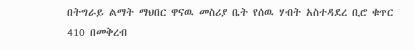በትግራይ ልማት ማህበር ዋናዉ መስሪያ ቤት የሰዉ ሃብት አስተዳደረ ቢሮ ቁጥር 410 በመቅረብ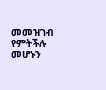መመዝገብ የምትችሉ መሆኑን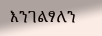እንገልፃለን